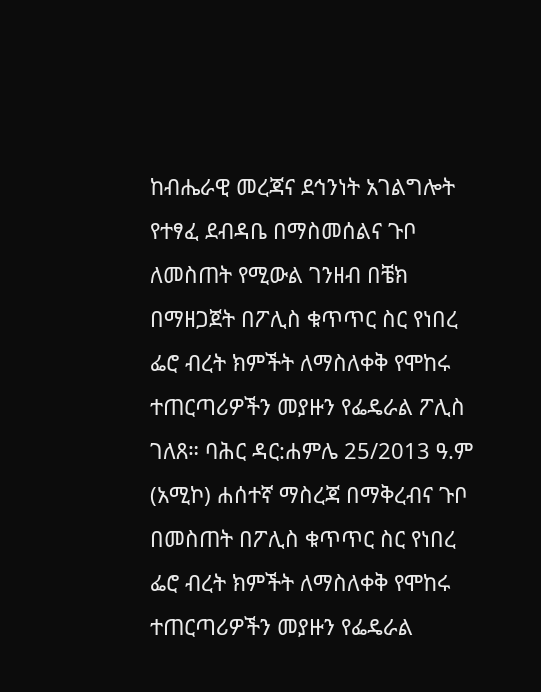ከብሔራዊ መረጃና ደኅንነት አገልግሎት የተፃፈ ደብዳቤ በማስመሰልና ጉቦ ለመስጠት የሚውል ገንዘብ በቼክ በማዘጋጀት በፖሊስ ቁጥጥር ስር የነበረ ፌሮ ብረት ክምችት ለማስለቀቅ የሞከሩ ተጠርጣሪዎችን መያዙን የፌዴራል ፖሊስ ገለጸ። ባሕር ዳር:ሐምሌ 25/2013 ዓ.ም (አሚኮ) ሐሰተኛ ማስረጃ በማቅረብና ጉቦ በመስጠት በፖሊስ ቁጥጥር ስር የነበረ ፌሮ ብረት ክምችት ለማስለቀቅ የሞከሩ ተጠርጣሪዎችን መያዙን የፌዴራል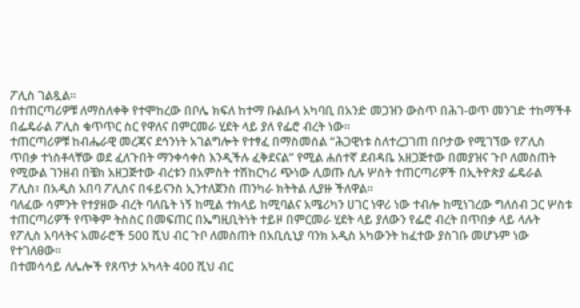ፖሊስ ገልጿል።
በተጠርጣሪዎቹ ለማስለቀቅ የተሞከረው በቦሌ ክፍለ ከተማ ቡልቡላ አካባቢ በአንድ መጋዝን ውስጥ በሕገ-ወጥ መንገድ ተከማችቶ በፌዴራል ፖሊስ ቁጥጥር ስር የዋለና በምርመራ ሂደት ላይ ያለ የፌሮ ብረት ነው።
ተጠርጣሪዎቹ ከብሔራዊ መረጃና ደኅንነት አገልግሎት የተፃፈ በማስመሰል “ሕጋዊነቱ ስለተረጋገጠ በቦታው የሚገኘው የፖሊስ ጥበቃ ተነስቶላቸው ወደ ፈለጉበት ማንቀሳቀስ እንዲችሉ ፈቅደናል” የሚል ሐሰተኛ ደብዳቤ አዘጋጅተው በመያዝና ጉቦ ለመስጠት የሚውል ገንዘብ በቼክ አዘጋጅተው ብረቱን በአምስት ተሽከርካሪ ጭነው ሊወጡ ሲሉ ሦስት ተጠርጣሪዎች በኢትዮጵያ ፌዴራል ፖሊስ፣ በአዲስ አበባ ፖሊስና በፋይናንስ ኢንተለጀንስ ጠንካራ ክትትል ሊያዙ ችለዋል።
ባለፈው ሳምንት የተያዘው ብረት ባለቤት ነኝ ከሚል ተክላይ ከሚባልና አሜሪካን ሀገር ነዋሪ ነው ተብሎ ከሚነገረው ግለሰብ ጋር ሦስቱ ተጠርጣሪዎች የጥቅም ትስስር በመፍጠር በኤግዚቢትነት ተይዞ በምርመራ ሂደት ላይ ያለውን የፌሮ ብረት በጥበቃ ላይ ላሉት የፖሊስ አባላትና አመራሮች 500 ሺህ ብር ጉቦ ለመስጠት በአቢሲኒያ ባንክ አዲስ አካውንት ከፈተው ያስገቡ መሆኑም ነው የተገለፀው።
በተመሳሳይ ለሌሎች የጸጥታ አካላት 400 ሺህ ብር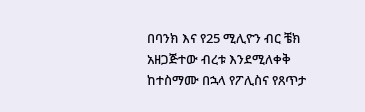በባንክ እና የ25 ሚሊዮን ብር ቼክ አዘጋጅተው ብረቱ እንደሚለቀቅ ከተስማሙ በኋላ የፖሊስና የጸጥታ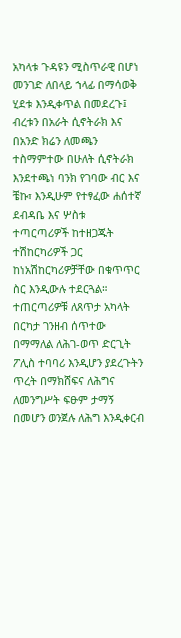አካላቱ ጉዳዩን ሚስጥራዊ በሆነ መንገድ ለበላይ ኀላፊ በማሳወቅ ሂደቱ እንዲቀጥል በመደረጉ፤ ብረቱን በአራት ሲኖትራክ እና በአንድ ክሬን ለመጫን ተስማምተው በሁለት ሲኖትራክ እንደተጫነ ባንክ የገባው ብር እና ቼኩ፣ እንዲሁም የተፃፈው ሐሰተኛ ደብዳቤ እና ሦስቱ ተጣርጣሪዎች ከተዘጋጁት ተሽከርካሪዎች ጋር ከነአሽከርካሪዎቻቸው በቁጥጥር ስር እንዲውሉ ተደርጓል።
ተጠርጣሪዎቹ ለጸጥታ አካላት በርካታ ገንዘብ ሰጥተው በማማለል ለሕገ-ወጥ ድርጊት ፖሊስ ተባባሪ እንዲሆን ያደረጉትን ጥረት በማክሸፍና ለሕግና ለመንግሥት ፍፁም ታማኝ በመሆን ወንጀሉ ለሕግ እንዲቀርብ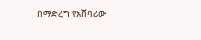በማድረግ የአሸባሪው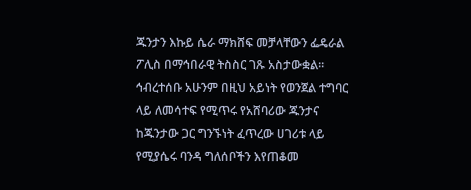ጁንታን እኩይ ሴራ ማክሸፍ መቻላቸውን ፌዴራል ፖሊስ በማኅበራዊ ትስስር ገጹ አስታውቋል። ኅብረተሰቡ አሁንም በዚህ አይነት የወንጀል ተግባር ላይ ለመሳተፍ የሚጥሩ የአሸባሪው ጁንታና ከጁንታው ጋር ግንኙነት ፈጥረው ሀገሪቱ ላይ የሚያሴሩ ባንዳ ግለሰቦችን እየጠቆመ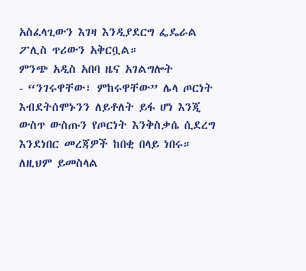አስፈላጊውን እገዛ እንዲያደርግ ፌዴራል ፖሊስ ጥሪውን አቅርቧል።
ምንጭ አዲስ አበባ ዜና አገልግሎት
- “ንገሩዋቸው፣ ምከሩዋቸው” ሌላ ጦርነት እብደትሰሞኑንን ለይቶለት ይፋ ሆነ እንጂ ውስጥ ውስጡን የጦርነት እንቅስቃሴ ሲደረግ እንደነበር መረጃዎች ከበቂ በላይ ነበሩ። ለዚህም ይመስላል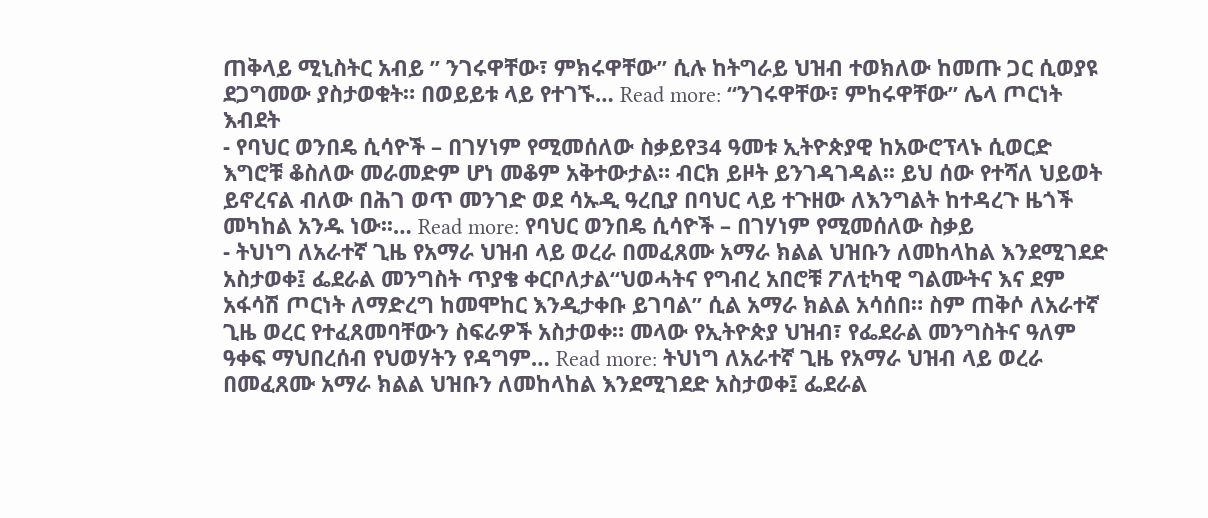ጠቅላይ ሚኒስትር አብይ ” ንገሩዋቸው፣ ምክሩዋቸው” ሲሉ ከትግራይ ህዝብ ተወክለው ከመጡ ጋር ሲወያዩ ደጋግመው ያስታወቁት። በወይይቱ ላይ የተገኙ… Read more: “ንገሩዋቸው፣ ምከሩዋቸው” ሌላ ጦርነት እብደት
- የባህር ወንበዴ ሲሳዮች – በገሃነም የሚመሰለው ስቃይየ34 ዓመቱ ኢትዮጵያዊ ከአውሮፕላኑ ሲወርድ እግሮቹ ቆስለው መራመድም ሆነ መቆም አቅተውታል። ብርክ ይዞት ይንገዳገዳል፡፡ ይህ ሰው የተሻለ ህይወት ይኖረናል ብለው በሕገ ወጥ መንገድ ወደ ሳኡዲ ዓረቢያ በባህር ላይ ተጉዘው ለእንግልት ከተዳረጉ ዜጎች መካከል አንዱ ነው፡፡… Read more: የባህር ወንበዴ ሲሳዮች – በገሃነም የሚመሰለው ስቃይ
- ትህነግ ለአራተኛ ጊዜ የአማራ ህዝብ ላይ ወረራ በመፈጸሙ አማራ ክልል ህዝቡን ለመከላከል እንደሚገደድ አስታወቀ፤ ፌደራል መንግስት ጥያቄ ቀርቦለታል“ህወሓትና የግብረ አበሮቹ ፖለቲካዊ ግልሙትና እና ደም አፋሳሽ ጦርነት ለማድረግ ከመሞከር እንዲታቀቡ ይገባል” ሲል አማራ ክልል አሳሰበ። ስም ጠቅሶ ለአራተኛ ጊዜ ወረር የተፈጸመባቸውን ስፍራዎች አስታወቀ። መላው የኢትዮጵያ ህዝብ፣ የፌደራል መንግስትና ዓለም ዓቀፍ ማህበረሰብ የህወሃትን የዳግም… Read more: ትህነግ ለአራተኛ ጊዜ የአማራ ህዝብ ላይ ወረራ በመፈጸሙ አማራ ክልል ህዝቡን ለመከላከል እንደሚገደድ አስታወቀ፤ ፌደራል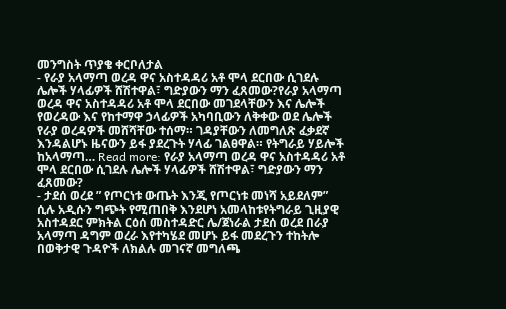መንግስት ጥያቄ ቀርቦለታል
- የራያ አላማጣ ወረዳ ዋና አስተዳዳሪ አቶ ሞላ ደርበው ሲገደሉ ሌሎች ሃላፊዎች ሸሽተዋል፣ ግድያውን ማን ፈጸመው?የራያ አላማጣ ወረዳ ዋና አስተዳዳሪ አቶ ሞላ ደርበው መገደላቸውን እና ሌሎች የወረዳው እና የከተማዋ ኃላፊዎች አካባቢውን ለቅቀው ወደ ሌሎች የራያ ወረዳዎች መሸሻቸው ተሰማ። ገዳያቸውን ለመግለጽ ፈቃደኛ እንዳልሆኑ ዜናውን ይፋ ያደረጉት ሃላፊ ገልፀዋል። የትግራይ ሃይሎች ከአላማጣ… Read more: የራያ አላማጣ ወረዳ ዋና አስተዳዳሪ አቶ ሞላ ደርበው ሲገደሉ ሌሎች ሃላፊዎች ሸሽተዋል፣ ግድያውን ማን ፈጸመው?
- ታደሰ ወረደ ” የጦርነቱ ውጤት እንጂ የጦርነቱ መነሻ አይደለም” ሲሉ አዲሱን ግጭት የሚጠበቅ እንደሆነ አመላከቱየትግራይ ጊዚያዊ አስተዳደር ምክትል ርዕሰ መስተዳድር ሌ/ጀነራል ታደሰ ወረደ በራያ አላማጣ ዳግም ወረራ እየተካሄደ መሆኑ ይፋ መደረጉን ተከትሎ በወቅታዊ ጉዳዮች ለክልሉ መገናኛ መግለጫ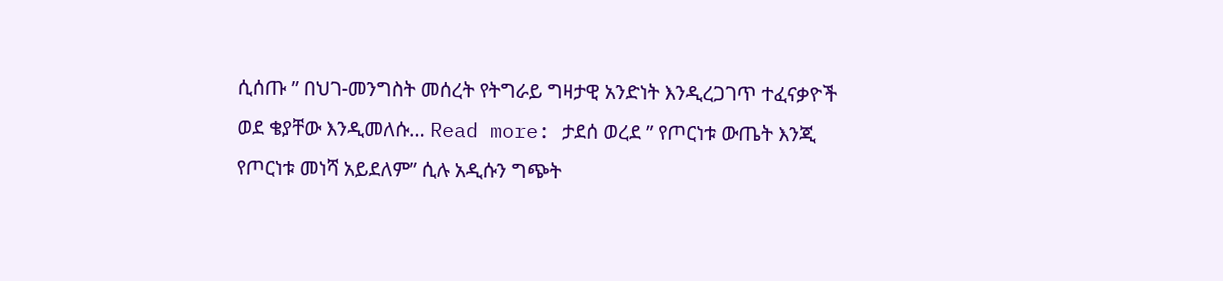ሲሰጡ ” በህገ-መንግስት መሰረት የትግራይ ግዛታዊ አንድነት እንዲረጋገጥ ተፈናቃዮች ወደ ቄያቸው እንዲመለሱ… Read more: ታደሰ ወረደ ” የጦርነቱ ውጤት እንጂ የጦርነቱ መነሻ አይደለም” ሲሉ አዲሱን ግጭት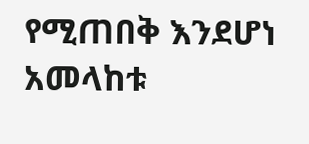የሚጠበቅ እንደሆነ አመላከቱ